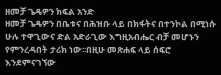ዘመቻ ጌዴዎን ክፍል አንድ
ዘመቻ ጌዴዎን በቤቱና በሕዝቡ ላይ በክፋትና በተንኮል በሚነሱ ሁሉ ተዋጊውና ድል አድራጊው እግዚአብሔር ብቻ መሆኑን የምንረዳበት ታሪክ ነው፡፡በዚሁ መጽሐፍ ላይ ሰፍሮ እንደምናገኘው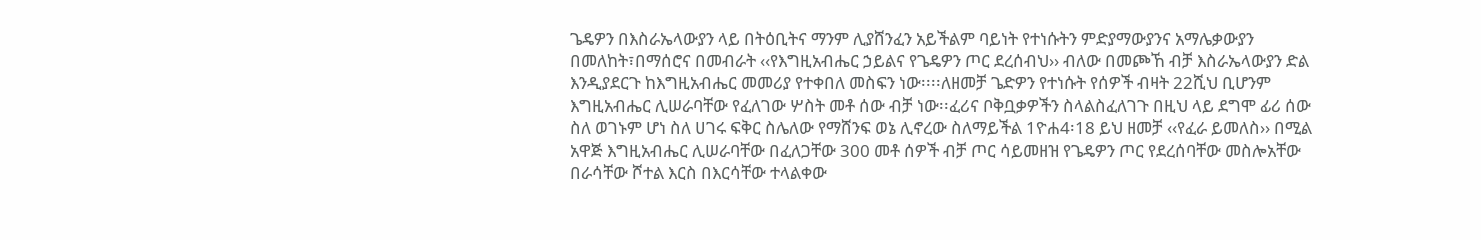ጌዴዎን በእስራኤላውያን ላይ በትዕቢትና ማንም ሊያሸንፈን አይችልም ባይነት የተነሱትን ምድያማውያንና አማሌቃውያን በመለከት፣በማሰሮና በመብራት ‹‹የእግዚአብሔር ኃይልና የጌዴዎን ጦር ደረሰብህ›› ብለው በመጮኸ ብቻ እስራኤላውያን ድል እንዲያደርጉ ከእግዚአብሔር መመሪያ የተቀበለ መስፍን ነው፡፡፡፡ለዘመቻ ጌድዎን የተነሱት የሰዎች ብዛት 22ሺህ ቢሆንም እግዚአብሔር ሊሠራባቸው የፈለገው ሦስት መቶ ሰው ብቻ ነው፡፡ፈሪና ቦቅቧቃዎችን ስላልስፈለገጉ በዚህ ላይ ደግሞ ፊሪ ሰው ስለ ወገኑም ሆነ ስለ ሀገሩ ፍቅር ስሌለው የማሸንፍ ወኔ ሊኖረው ስለማይችል 1ዮሐ4፡18 ይህ ዘመቻ ‹‹የፈራ ይመለስ›› በሚል አዋጅ እግዚአብሔር ሊሠራባቸው በፈለጋቸው 300 መቶ ሰዎች ብቻ ጦር ሳይመዘዝ የጌዴዎን ጦር የደረሰባቸው መስሎአቸው በራሳቸው ሾተል እርስ በእርሳቸው ተላልቀው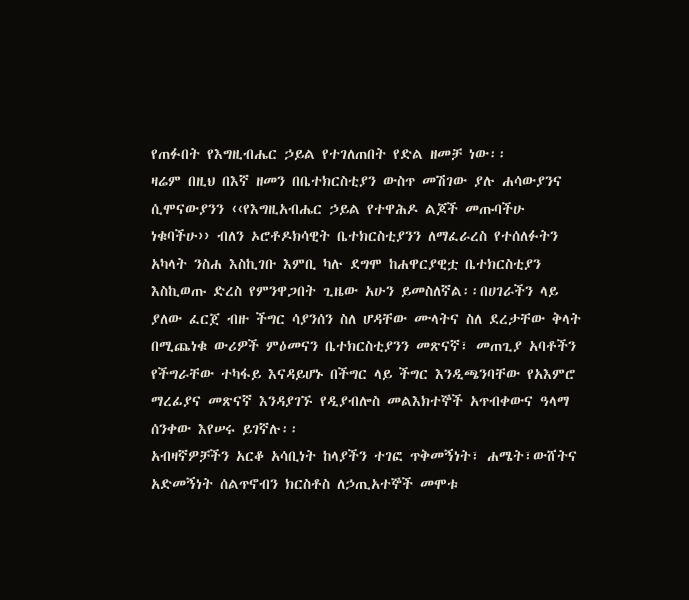የጠፉበት የእግዚብሔር ኃይል የተገለጠበት የድል ዘመቻ ነው፡፡
ዛሬም በዚህ በእኛ ዘመን በቤተክርስቲያን ውስጥ መሽገው ያሉ ሐሳውያንና ሲሞናውያንን ‹‹የእግዚአብሔር ኃይል የተዋሕዶ ልጆች መጡባችሁ ነቁባችሁ›› ብለን ኦሮቶዶክሳዊት ቤተክርስቲያንን ለማፈራረስ የተሰለፉትን አካላት ንስሐ እስኪገቡ እምቢ ካሉ ደግሞ ከሐዋርያዊቷ ቤተክርስቲያን እስኪወጡ ድረስ የምንዋጋበት ጊዜው አሁን ይመስለኛል፡፡በሀገራችን ላይ ያለው ፈርጀ ብዙ ችግር ሳያንሰን ስለ ሆዳቸው ሙላትና ስለ ደረታቸው ቅላት በሚጨነቁ ውሪዎች ምዕመናን ቤተክርስቲያንን መጽናኛ፣ መጠጊያ አባቶችን የችግራቸው ተካፋይ እናዳይሆኑ በችግር ላይ ችግር እንዲጫንባቸው የአእምሮ ማረፊያና መጽናኛ እንዳያገኙ የዲያብሎስ መልእክተኞች አጥብቀውና ዓላማ ሰንቀው እየሠሩ ይገኛሉ፡፡
አብዛኛዎቻችን አርቆ አሳቢነት ከላያችን ተገፎ ጥቅመኝነት፣ ሐሜት፣ውሸትና አድመኝነት ሰልጥኖብን ክርስቶስ ለኃጢአተኞች መሞቱ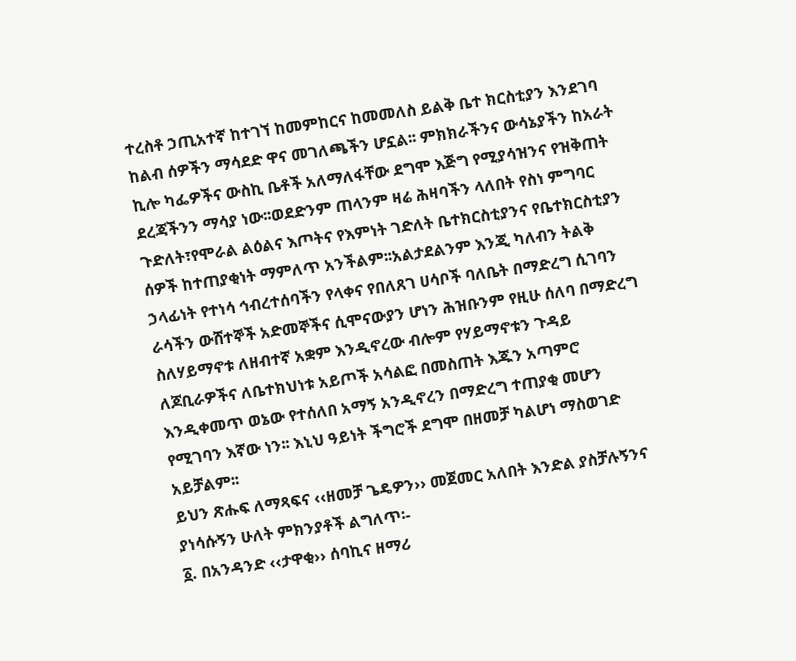ተረስቶ ኃጢአተኛ ከተገኘ ከመምከርና ከመመለስ ይልቅ ቤተ ክርስቲያን እንደገባ ከልብ ሰዎችን ማሳደድ ዋና መገለጫችን ሆኗል፡፡ ምክክራችንና ውሳኔያችን ከአራት ኪሎ ካፌዎችና ውስኪ ቤቶች አለማለፋቸው ደግሞ እጅግ የሚያሳዝንና የዝቅጠት ደረጃችንን ማሳያ ነው፡፡ወደድንም ጠላንም ዛሬ ሕዛባችን ላለበት የስነ ምግባር ጉድለት፣የሞራል ልዕልና እጦትና የእምነት ገድለት ቤተክርስቲያንና የቤተክርስቲያን ሰዎች ከተጠያቂነት ማምለጥ አንችልም፡፡አልታደልንም እንጂ ካለብን ትልቅ ኃላፊነት የተነሳ ኅብረተሰባችን የላቀና የበለጸገ ሀሳቦች ባለቤት በማድረግ ሲገባን ራሳችን ውሸተኞች አድመኞችና ሲሞናውያን ሆነን ሕዝቡንም የዚሁ ሰለባ በማድረግ ስለሃይማኖቱ ለዘብተኛ አቋም እንዲኖረው ብሎም የሃይማኖቱን ጉዳይ ለጆቢራዎችና ለቤተክህነቱ አይጦች አሳልፎ በመስጠት እጁን አጣምሮ እንዲቀመጥ ወኔው የተሰለበ አማኝ አንዲኖረን በማድረግ ተጠያቂ መሆን የሚገባን እኛው ነን፡፡ እኒህ ዓይነት ችግሮች ደግሞ በዘመቻ ካልሆነ ማስወገድ አይቻልም፡፡
ይህን ጽሑፍ ለማጻፍና ‹‹ዘመቻ ጌዴዎን›› መጀመር አለበት እንድል ያስቻሉኝንና ያነሳሱኝን ሁለት ምክንያቶች ልግለጥ፡-
፩. በአንዳንድ ‹‹ታዋቂ›› ሰባኪና ዘማሪ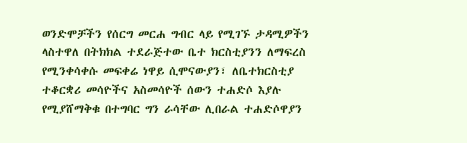ወንድሞቻችን የሰርግ መርሐ ግብር ላይ የሚገኙ ታዳሚዎችን ላስተዋለ በትክክል ተደራጅተው ቤተ ክርስቲያንን ለማፍረስ የሚንቀሳቀሱ መፍቀሬ ነዋይ ሲሞናውያን፣ ለቤተክርስቲያ ተቆርቋሪ መሳዮችና አስመሳዮች ሰውን ተሐድሶ እያሉ የሚያሸማቅቁ በተግባር ግን ራሳቸው ሊበራል ተሐድሶዋያን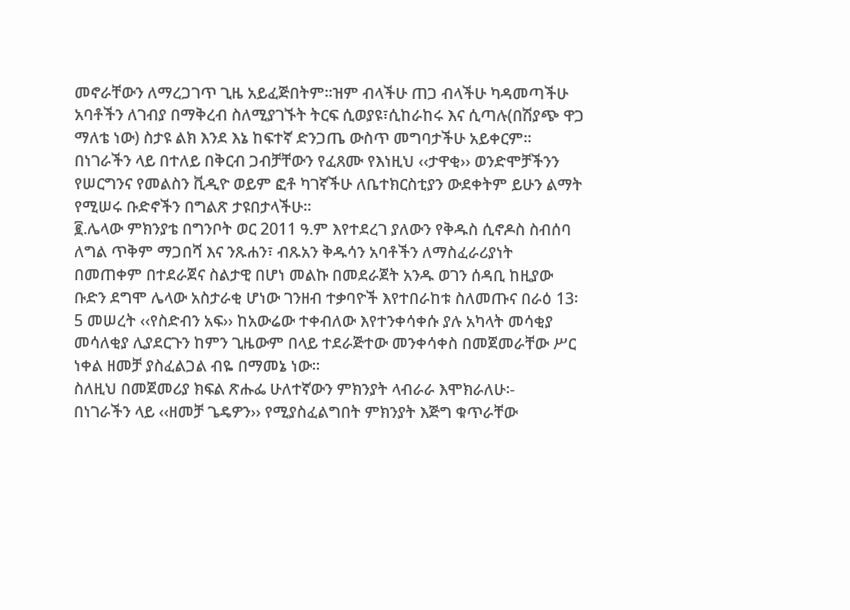መኖራቸውን ለማረጋገጥ ጊዜ አይፈጅበትም፡፡ዝም ብላችሁ ጠጋ ብላችሁ ካዳመጣችሁ አባቶችን ለገብያ በማቅረብ ስለሚያገኙት ትርፍ ሲወያዩ፣ሲከራከሩ እና ሲጣሉ(በሽያጭ ዋጋ ማለቴ ነው) ስታዩ ልክ እንደ እኔ ከፍተኛ ድንጋጤ ውስጥ መግባታችሁ አይቀርም፡፡ በነገራችን ላይ በተለይ በቅርብ ጋብቻቸውን የፈጸሙ የእነዚህ ‹‹ታዋቂ›› ወንድሞቻችንን የሠርግንና የመልስን ቪዲዮ ወይም ፎቶ ካገኛችሁ ለቤተክርስቲያን ውደቀትም ይሁን ልማት የሚሠሩ ቡድኖችን በግልጽ ታዩበታላችሁ፡፡
፪.ሌላው ምክንያቴ በግንቦት ወር 2011 ዓ.ም እየተደረገ ያለውን የቅዱስ ሲኖዶስ ስብሰባ ለግል ጥቅም ማጋበሻ እና ንጹሐን፣ ብጹአን ቅዱሳን አባቶችን ለማስፈራሪያነት በመጠቀም በተደራጀና ስልታዊ በሆነ መልኩ በመደራጀት አንዱ ወገን ሰዳቢ ከዚያው ቡድን ደግሞ ሌላው አስታራቂ ሆነው ገንዘብ ተቃባዮች እየተበራከቱ ስለመጡና በራዕ 13፡5 መሠረት ‹‹የስድብን አፍ›› ከአውሬው ተቀብለው እየተንቀሳቀሱ ያሉ አካላት መሳቂያ መሳለቂያ ሊያደርጉን ከምን ጊዜውም በላይ ተደራጅተው መንቀሳቀስ በመጀመራቸው ሥር ነቀል ዘመቻ ያስፈልጋል ብዬ በማመኔ ነው፡፡
ስለዚህ በመጀመሪያ ክፍል ጽሑፌ ሁለተኛውን ምክንያት ላብራራ እሞክራለሁ፡-
በነገራችን ላይ ‹‹ዘመቻ ጌዴዎን›› የሚያስፈልግበት ምክንያት እጅግ ቁጥራቸው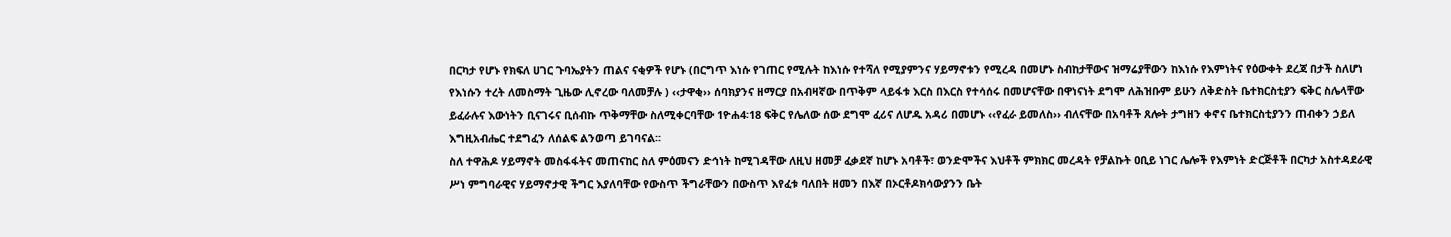በርካታ የሆኑ የክፍለ ሀገር ጉባኤያትን ጠልና ናቂዎች የሆኑ (በርግጥ እነሱ የገጠር የሚሉት ከእነሱ የተሻለ የሚያምንና ሃይማኖቱን የሚረዳ በመሆኑ ስብከታቸውና ዝማሬያቸውን ከእነሱ የእምነትና የዕውቀት ደረጃ በታች ስለሆነ የእነሱን ተረት ለመስማት ጊዜው ሊኖረው ባለመቻሉ ) ‹‹ታዋቂ›› ሰባክያንና ዘማርያ በአብዛኛው በጥቅም ላይፋቱ እርስ በእርስ የተሳሰሩ በመሆናቸው በዋነናነት ደግሞ ለሕዝቡም ይሁን ለቅድስት ቤተክርስቲያን ፍቅር ስሌላቸው ይፈራሉና እውነትን ቢናገሩና ቢሰብኩ ጥቅማቸው ስለሚቀርባቸው 1ዮሐ4፡18 ፍቅር የሌለው ሰው ደግሞ ፈሪና ለሆዱ አዳሪ በመሆኑ ‹‹የፈራ ይመለስ›› ብለናቸው በአባቶች ጸሎት ታግዘን ቀኖና ቤተክርስቲያንን ጠብቀን ኃይለ እግዚአብሔር ተደግፈን ለሰልፍ ልንወጣ ይገባናል፡፡
ስለ ተዋሕዶ ሃይማኖት መስፋፋትና መጠናከር ስለ ምዕመናን ድኅነት ከሚገዳቸው ለዚህ ዘመቻ ፈቃደኛ ከሆኑ አባቶች፣ ወንድሞችና እህቶች ምክክር መረዳት የቻልኩት ዐቢይ ነገር ሌሎች የእምነት ድርጅቶች በርካታ አስተዳደራዊ ሥነ ምግባራዊና ሃይማኖታዊ ችግር እያለባቸው የውስጥ ችግራቸውን በውስጥ እየፈቱ ባለበት ዘመን በእኛ በኦርቶዶክሳውያንን ቤት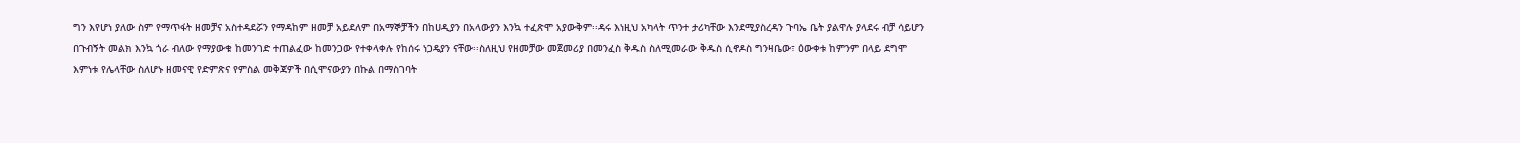ግን እየሆነ ያለው ስም የማጥፋት ዘመቻና አስተዳደሯን የማዳከም ዘመቻ አይደለም በአማኞቻችን በከሀዲያን በአላውያን እንኳ ተፈጽሞ አያውቅም፡፡ዳሩ እነዚህ አካላት ጥንተ ታሪካቸው እንደሚያስረዳን ጉባኤ ቤት ያልዋሉ ያላደሩ ብቻ ሳይሆን በጉብኝት መልክ እንኳ ጎራ ብለው የማያውቁ ከመንገድ ተጠልፈው ከመንጋው የተቀላቀሉ የከሰሩ ነጋዴያን ናቸው፡፡ስለዚህ የዘመቻው መጀመሪያ በመንፈስ ቅዱስ ስለሚመራው ቅዱስ ሲኖዶስ ግንዛቤው፣ ዕውቀቱ ከምንም በላይ ደግሞ እምነቱ የሌላቸው ስለሆኑ ዘመናዊ የድምጽና የምስል መቅጃዎች በሲሞናውያን በኩል በማስገባት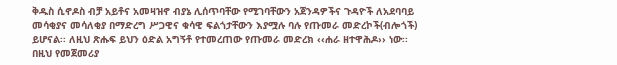ቅዱስ ሲኖዶስ ብቻ አይቶና አመዛዝኖ ብያኔ ሊሰጥባቸው የሚገባቸውን አጀንዳዎችና ጉዳዮች ለአደባባይ መሳቂያና መሳለቂያ በማድረግ ሥጋዊና ቁሳዊ ፍልጎታቸውን እያሟሉ ባሉ የጡመራ መድረኮች(ብሎጎች) ይሆናል፡፡ ለዚህ ጽሑፍ ይህን ዕድል አግኝቶ የተመረጠው የጡመራ መድረክ ‹‹ሐራ ዘተዋሕዶ›› ነው፡፡
በዚህ የመጀመሪያ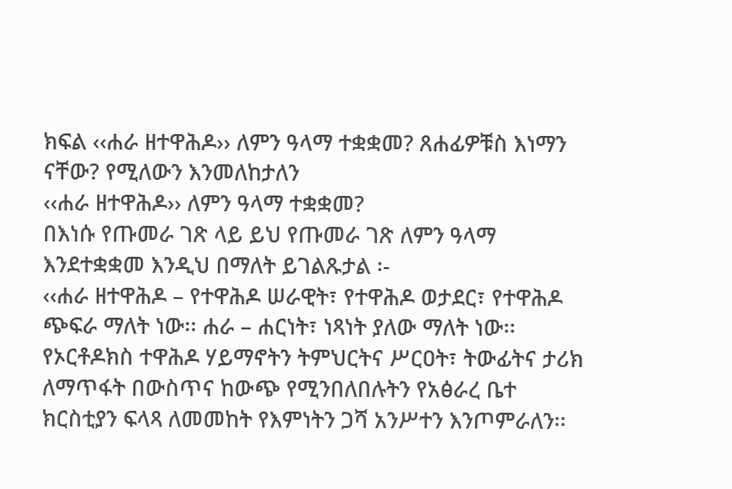ክፍል ‹‹ሐራ ዘተዋሕዶ›› ለምን ዓላማ ተቋቋመ? ጸሐፊዎቹስ እነማን ናቸው? የሚለውን እንመለከታለን
‹‹ሐራ ዘተዋሕዶ›› ለምን ዓላማ ተቋቋመ?
በእነሱ የጡመራ ገጽ ላይ ይህ የጡመራ ገጽ ለምን ዓላማ እንደተቋቋመ እንዲህ በማለት ይገልጹታል ፡-
‹‹ሐራ ዘተዋሕዶ – የተዋሕዶ ሠራዊት፣ የተዋሕዶ ወታደር፣ የተዋሕዶ ጭፍራ ማለት ነው፡፡ ሐራ – ሐርነት፣ ነጻነት ያለው ማለት ነው፡፡ የኦርቶዶክስ ተዋሕዶ ሃይማኖትን ትምህርትና ሥርዐት፣ ትውፊትና ታሪክ ለማጥፋት በውስጥና ከውጭ የሚንበለበሉትን የአፅራረ ቤተ ክርስቲያን ፍላጻ ለመመከት የእምነትን ጋሻ አንሥተን እንጦምራለን፡፡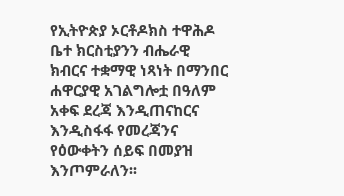የኢትዮጵያ ኦርቶዶክስ ተዋሕዶ ቤተ ክርስቲያንን ብሔራዊ ክብርና ተቋማዊ ነጻነት በማንበር ሐዋርያዊ አገልግሎቷ በዓለም አቀፍ ደረጃ እንዲጠናከርና እንዲስፋፋ የመረጃንና የዕውቀትን ሰይፍ በመያዝ እንጦምራለን፡፡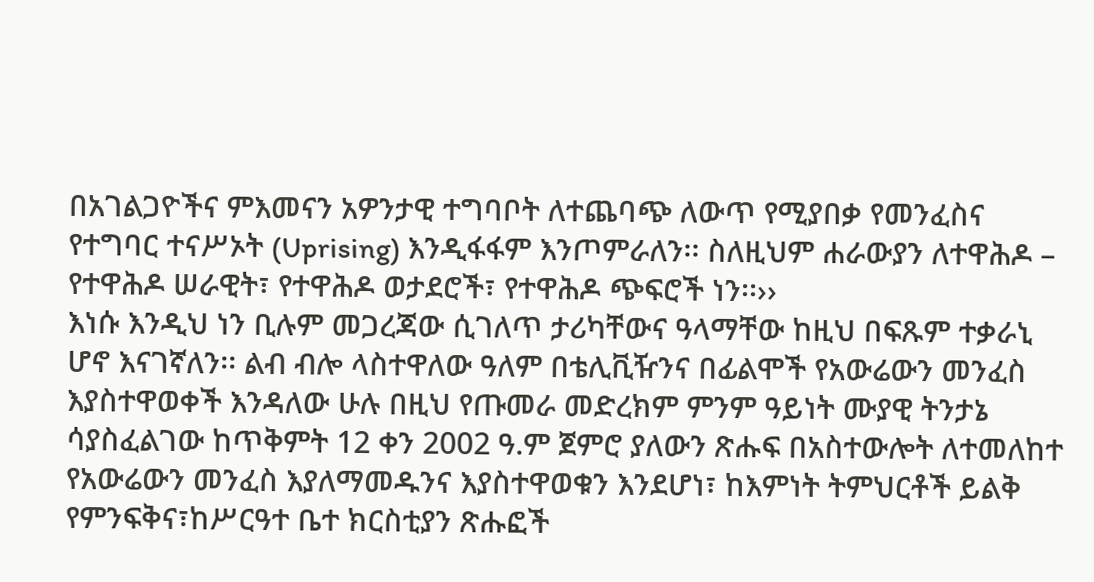በአገልጋዮችና ምእመናን አዎንታዊ ተግባቦት ለተጨባጭ ለውጥ የሚያበቃ የመንፈስና የተግባር ተናሥኦት (Uprising) እንዲፋፋም እንጦምራለን፡፡ ስለዚህም ሐራውያን ለተዋሕዶ – የተዋሕዶ ሠራዊት፣ የተዋሕዶ ወታደሮች፣ የተዋሕዶ ጭፍሮች ነን፡፡››
እነሱ እንዲህ ነን ቢሉም መጋረጃው ሲገለጥ ታሪካቸውና ዓላማቸው ከዚህ በፍጹም ተቃራኒ ሆኖ እናገኛለን፡፡ ልብ ብሎ ላስተዋለው ዓለም በቴሊቪዥንና በፊልሞች የአውሬውን መንፈስ እያስተዋወቀች እንዳለው ሁሉ በዚህ የጡመራ መድረክም ምንም ዓይነት ሙያዊ ትንታኔ ሳያስፈልገው ከጥቅምት 12 ቀን 2002 ዓ.ም ጀምሮ ያለውን ጽሑፍ በአስተውሎት ለተመለከተ የአውሬውን መንፈስ እያለማመዱንና እያስተዋወቁን እንደሆነ፣ ከእምነት ትምህርቶች ይልቅ የምንፍቅና፣ከሥርዓተ ቤተ ክርስቲያን ጽሑፎች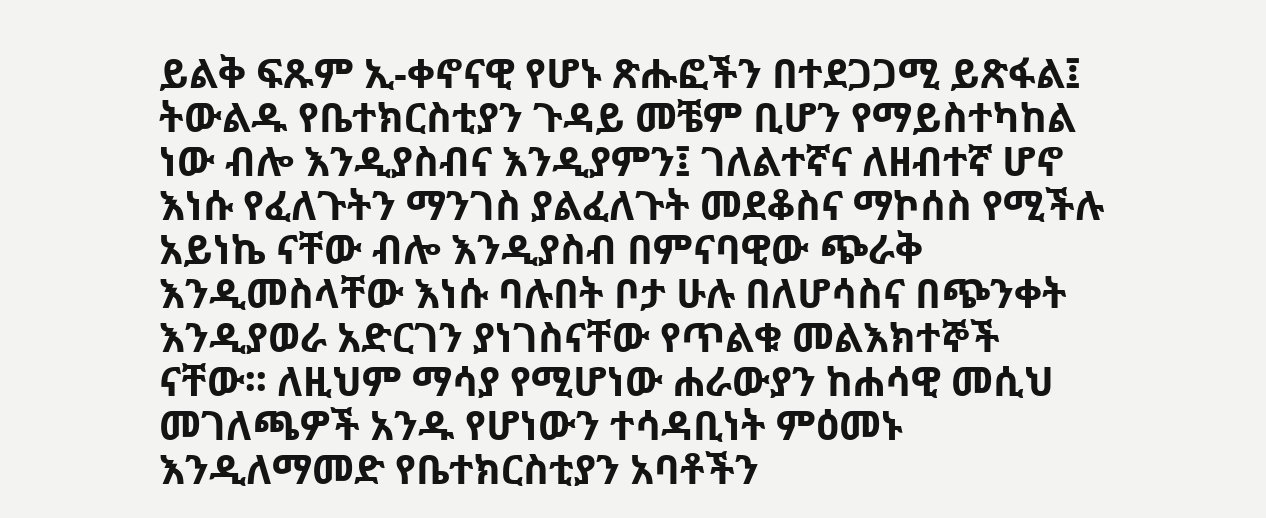ይልቅ ፍጹም ኢ-ቀኖናዊ የሆኑ ጽሑፎችን በተደጋጋሚ ይጽፋል፤ ትውልዱ የቤተክርስቲያን ጉዳይ መቼም ቢሆን የማይስተካከል ነው ብሎ እንዲያስብና እንዲያምን፤ ገለልተኛና ለዘብተኛ ሆኖ እነሱ የፈለጉትን ማንገስ ያልፈለጉት መደቆስና ማኮሰስ የሚችሉ አይነኬ ናቸው ብሎ እንዲያስብ በምናባዊው ጭራቅ እንዲመስላቸው እነሱ ባሉበት ቦታ ሁሉ በለሆሳስና በጭንቀት እንዲያወራ አድርገን ያነገስናቸው የጥልቁ መልእክተኞች ናቸው፡፡ ለዚህም ማሳያ የሚሆነው ሐራውያን ከሐሳዊ መሲህ መገለጫዎች አንዱ የሆነውን ተሳዳቢነት ምዕመኑ እንዲለማመድ የቤተክርስቲያን አባቶችን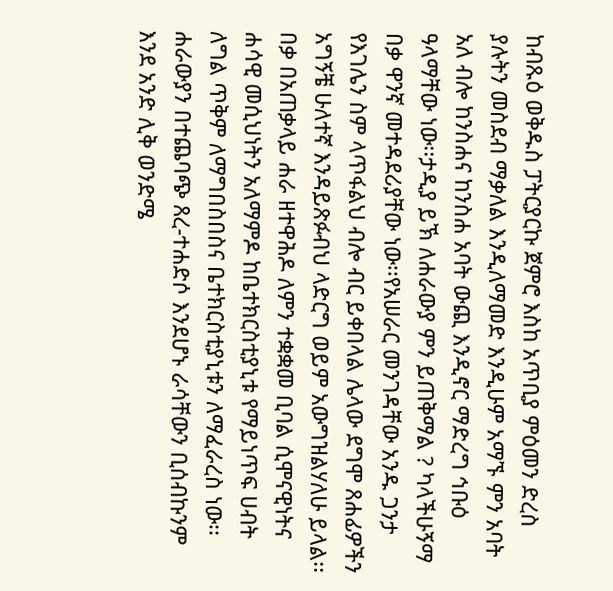ከብጹዕ ወቅዱስ ፓትርያርኩ ጀምሮ እስከ አጥቢያ ምዕመን ድረስ ያሉትን መስደብ ማቃለል እንዲለማመድ እንዲሁም አማኙ ምን አባት አለ ብሎ ከንስሐና ከንስሐ አባት ውጪ እንዲኖር ማድረግ ኅቡዕ ዓላማቸው ነው፡፡ታዲያ ይኽ ለሐራውያ ምን ይጠቅማል ? ካላችሁኝማ በቃ ዋንኛ መተዳደሪያቸው ነው፡፡የአሠራር መንገዳቸው አንዱ ጋንታ የእገሌን ስም ላጥፋልህ ብሎ ብር ይቀበላል ሌላው ደግሞ ጸሐፊዎችን አግኝቼ ሁለተኛ እንዳይጽፉብህ ላድርግ ወይም አውግዝልሃለሁ ይላል፡፡ በቃ በአጠቃላይ ሐራ ዘተዋሕዶ ለምን ተቋቋመ ቢባል ሲሞናዊነትና ሐሳዊ መሲህነትን አለማምዶ ከቤተክርስቲያኒቱ የማይነጥፍ ሀብት ለግል ጥቅም ለማግበስበስና ቤተክርስቲያኒቱን ለማፈራረስ ነው፡፡ ሐራውያን በተጨባጭ ጸረ-ተሐድሶ እንደሆኑ ራሳቸውን ቢሰብኩንም እንደ አንድ ሊቅ ወንድሜ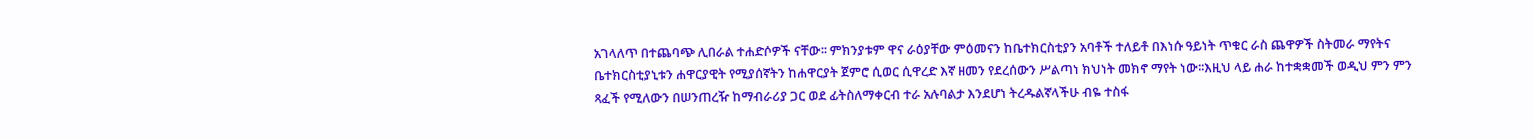አገላለጥ በተጨባጭ ሊበራል ተሐድሶዎች ናቸው፡፡ ምክንያቱም ዋና ራዕያቸው ምዕመናን ከቤተክርስቲያን አባቶች ተለይቶ በእነሱ ዓይነት ጥቁር ራስ ጨዋዎች ስትመራ ማየትና ቤተክርስቲያኒቱን ሐዋርያዊት የሚያሰኛትን ከሐዋርያት ጀምሮ ሲወር ሲዋረድ እኛ ዘመን የደረሰውን ሥልጣነ ክህነት መክኖ ማየት ነው፡፡እዚህ ላይ ሐራ ከተቋቋመች ወዲህ ምን ምን ጻፈች የሚለውን በሠንጠረዥ ከማብራሪያ ጋር ወደ ፊትስለማቀርብ ተራ አሉባልታ እንደሆነ ትረዱልኛላችሁ ብዬ ተስፋ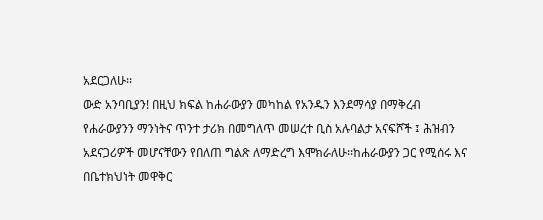አደርጋለሁ፡፡
ውድ አንባቢያን! በዚህ ክፍል ከሐራውያን መካከል የአንዱን እንደማሳያ በማቅረብ የሐራውያንን ማንነትና ጥንተ ታሪክ በመግለጥ መሠረተ ቢስ አሉባልታ አናፍሾች ፤ ሕዝብን አደናጋሪዎች መሆናቸውን የበለጠ ግልጽ ለማድረግ እሞክራለሁ፡፡ከሐራውያን ጋር የሚሰሩ እና በቤተክህነት መዋቅር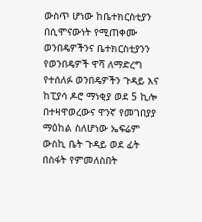ውስጥ ሆነው ከቤተክርስቲያን በሲሞናውነት የሚጠቀሙ ወንበዴዎችንና ቤተክርስቲያንን የወንበዴዎች ዋሻ ለማድረግ የተሰለፉ ወንበዴዎችን ጉዳይ እና ከፒያሳ ዶሮ ማነቂያ ወደ 5 ኪሎ በተዛዋወረውና ዋንኛ የመገበያያ ማዕከል ስለሆነው ኤፍሬም ውስኪ ቤት ጉዳይ ወደ ፊት በስፋት የምመለስበት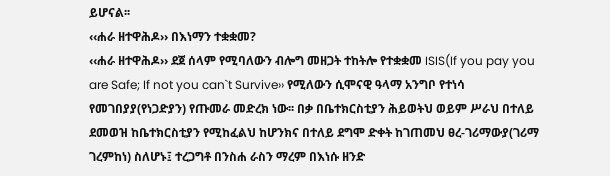ይሆናል፡፡
‹‹ሐራ ዘተዋሕዶ›› በእነማን ተቋቋመ?
‹‹ሐራ ዘተዋሕዶ›› ደጀ ሰላም የሚባለውን ብሎግ መዘጋት ተከትሎ የተቋቋመ ISIS(If you pay you are Safe; If not you can`t Survive›› የሚለውን ሲሞናዊ ዓላማ አንግቦ የተነሳ የመገበያያ(የነጋድያን) የጡመራ መድረክ ነው፡፡ በቃ በቤተክርስቲያን ሕይወትህ ወይም ሥራህ በተለይ ደመወዝ ከቤተክርስቲያን የሚከፈልህ ከሆንክና በተለይ ደግሞ ድቀት ከገጠመህ ፀረ-ገሪማውያ(ገሪማ ገረምከነ) ስለሆኑ፤ ተረጋግቶ በንስሐ ራስን ማረም በእነሱ ዘንድ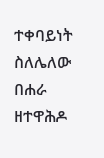ተቀባይነት ስለሌለው በሐራ ዘተዋሕዶ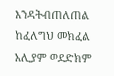እንዳትብጠለጠል ከፈለግህ መክፈል አሊያም ወደድክም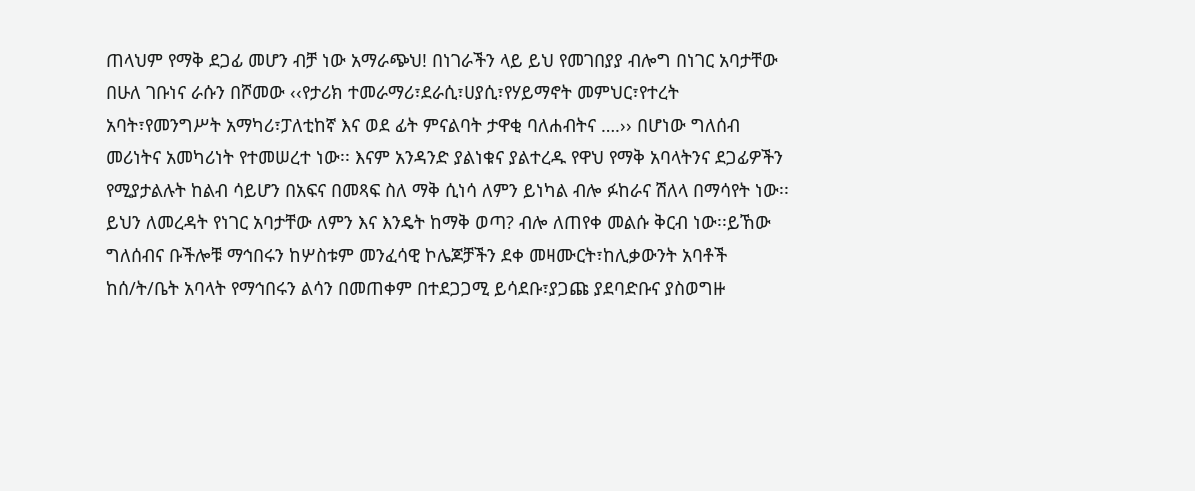ጠላህም የማቅ ደጋፊ መሆን ብቻ ነው አማራጭህ! በነገራችን ላይ ይህ የመገበያያ ብሎግ በነገር አባታቸው በሁለ ገቡነና ራሱን በሾመው ‹‹የታሪክ ተመራማሪ፣ደራሲ፣ሀያሲ፣የሃይማኖት መምህር፣የተረት አባት፣የመንግሥት አማካሪ፣ፓለቲከኛ እና ወደ ፊት ምናልባት ታዋቂ ባለሐብትና ….›› በሆነው ግለሰብ መሪነትና አመካሪነት የተመሠረተ ነው፡፡ እናም አንዳንድ ያልነቁና ያልተረዱ የዋህ የማቅ አባላትንና ደጋፊዎችን የሚያታልሉት ከልብ ሳይሆን በአፍና በመጻፍ ስለ ማቅ ሲነሳ ለምን ይነካል ብሎ ፉከራና ሽለላ በማሳየት ነው፡፡ ይህን ለመረዳት የነገር አባታቸው ለምን እና እንዴት ከማቅ ወጣ? ብሎ ለጠየቀ መልሱ ቅርብ ነው፡፡ይኸው ግለሰብና ቡችሎቹ ማኅበሩን ከሦስቱም መንፈሳዊ ኮሌጆቻችን ደቀ መዛሙርት፣ከሊቃውንት አባቶች ከሰ/ት/ቤት አባላት የማኅበሩን ልሳን በመጠቀም በተደጋጋሚ ይሳደቡ፣ያጋጩ ያደባድቡና ያስወግዙ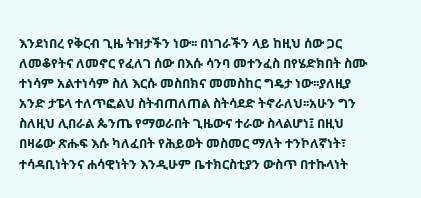እንደነበረ የቅርብ ጊዜ ትዝታችን ነው፡፡ በነገራችን ላይ ከዚህ ሰው ጋር ለመቆየትና ለመኖር የፈለገ ሰው በእሱ ሳንባ መተንፈስ በየሄድክበት ስሙ ተነሳም አልተነሳም ስለ እርሱ መስበክና መመስከር ግዴታ ነው፡፡ያለዚያ አንድ ታፔላ ተለጥፎልህ ስትብጠለጠል ስትሳደድ ትኖራለህ፡፡አሁን ግን ስለዚህ ሊበራል ጴንጤ የማወራበት ጊዜውና ተራው ስላልሆነ፤ በዚህ በዛሬው ጽሑፍ እሱ ካለፈበት የሕይወት መስመር ማለት ተንኮለኛነት፣ ተሳዳቢነትንና ሐሳዊነትን እንዲሁም ቤተክርስቲያን ውስጥ በተኩላነት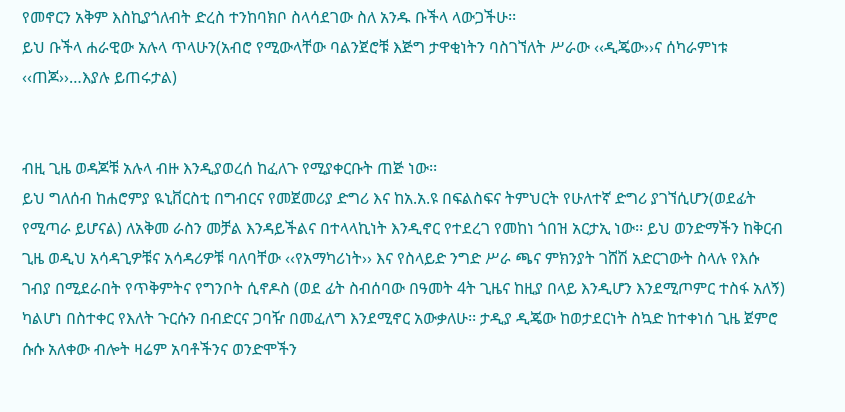የመኖርን አቅም እስኪያጎለብት ድረስ ተንከባክቦ ስላሳደገው ስለ አንዱ ቡችላ ላውጋችሁ፡፡
ይህ ቡችላ ሐራዊው አሉላ ጥላሁን(አብሮ የሚውላቸው ባልንጀሮቹ እጅግ ታዋቂነትን ባስገኘለት ሥራው ‹‹ዲጄው››ና ሰካራምነቱ ‹‹ጠጆ››…እያሉ ይጠሩታል)


ብዚ ጊዜ ወዳጆቹ አሉላ ብዙ እንዲያወረሰ ከፈለጉ የሚያቀርቡት ጠጅ ነው፡፡
ይህ ግለሰብ ከሐሮምያ ዪኒቨርስቲ በግብርና የመጀመሪያ ድግሪ እና ከአ.አ.ዩ በፍልስፍና ትምህርት የሁለተኛ ድግሪ ያገኘሲሆን(ወደፊት የሚጣራ ይሆናል) ለአቅመ ራስን መቻል እንዳይችልና በተላላኪነት እንዲኖር የተደረገ የመከነ ጎበዝ አርታኢ ነው፡፡ ይህ ወንድማችን ከቅርብ ጊዜ ወዲህ አሳዳጊዎቹና አሳዳሪዎቹ ባለባቸው ‹‹የአማካሪነት›› እና የስላይድ ንግድ ሥራ ጫና ምክንያት ገሸሽ አድርገውት ስላሉ የእሱ ገብያ በሚደራበት የጥቅምትና የግንቦት ሲኖዶስ (ወደ ፊት ስብሰባው በዓመት 4ት ጊዜና ከዚያ በላይ እንዲሆን እንደሚጦምር ተስፋ አለኝ) ካልሆነ በስተቀር የእለት ጉርሱን በብድርና ጋባዥ በመፈለግ እንደሚኖር አውቃለሁ፡፡ ታዲያ ዲጄው ከወታደርነት ስኳድ ከተቀነሰ ጊዜ ጀምሮ ሱሱ አለቀው ብሎት ዛሬም አባቶችንና ወንድሞችን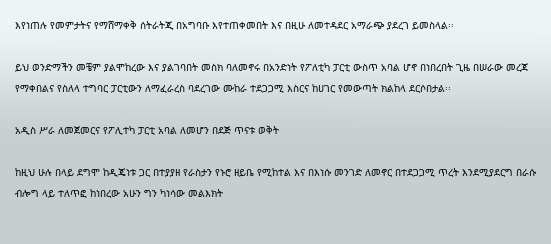እየነጠሉ የመምታትና የማሸማቀቅ ሰትራትጂ በአግባቡ እየተጠቀመበት እና በዚሁ ለመተዳደር አማራጭ ያደረገ ይመስላል፡፡

ይህ ወንድማችን መቼም ያልሞከረው እና ያልገባበት መስክ ባለመኖሩ በአንድነት የፖለቲካ ፓርቲ ውስጥ አባል ሆኖ በነበረበት ጊዜ በሠራው መረጃ የማቀበልና የስለላ ተግባር ፓርቲውን ለማፈራረስ ባደረገው ሙከራ ተደጋጋሚ እስርና ከሀገር የመውጣት ክልከላ ደርሶበታል፡፡

አዲስ ሥራ ለመጀመርና የፖሊተካ ፓርቲ አባል ለመሆን በደጅ ጥናቱ ወቅት

ከዚህ ሁሉ በላይ ደግሞ ከዲጄነቱ ጋር በተያያዘ የራስታን የኑሮ ዘይቤ የሚከተል እና በእነሱ መንገድ ለመኖር በተደጋጋሚ ጥረት እንደሚያደርግ በራሱ ብሎግ ላይ ተለጥፎ ከነበረው አሁን ግን ካነሳው መልእክት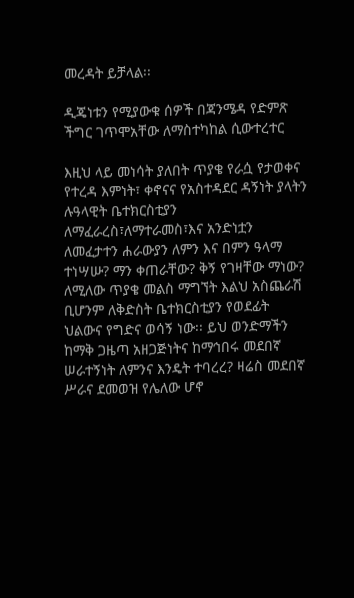መረዳት ይቻላል፡፡

ዲጄነቱን የሚያውቁ ሰዎች በጃንሜዳ የድምጽ ችግር ገጥሞአቸው ለማስተካከል ሲውተረተር

እዚህ ላይ መነሳት ያለበት ጥያቄ የራሷ የታወቀና የተረዳ እምነት፣ ቀኖናና የአስተዳደር ዳኝነት ያላትን ሉዓላዊት ቤተክርስቲያን ለማፈራረስ፣ለማተራመስ፣እና አንድነቷን ለመፈታተን ሐራውያን ለምን እና በምን ዓላማ ተነሣሡ? ማን ቀጠራቸው? ቅኝ የገዛቸው ማነው? ለሚለው ጥያቄ መልስ ማግኘት እልህ አስጨራሽ ቢሆንም ለቅድስት ቤተክርስቲያን የወደፊት ህልውና የግድና ወሳኝ ነው፡፡ ይህ ወንድማችን ከማቅ ጋዜጣ አዘጋጅነትና ከማኅበሩ መደበኛ ሠራተኝነት ለምንና እንዴት ተባረረ? ዛሬስ መደበኛ ሥራና ደመወዝ የሌለው ሆኖ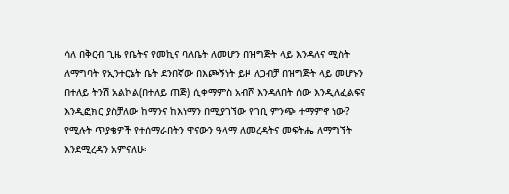ሳለ በቅርብ ጊዜ የቤትና የመኪና ባለቤት ለመሆን በዝግጅት ላይ እንዳለና ሚስት ለማግባት የኢንተርኔት ቤት ደንበኛው በእጮኝነት ይዞ ለጋብቻ በዝግጅት ላይ መሆኑን በተለይ ትንሽ አልኮል(በተለይ ጠጅ) ሲቀማምስ አብሾ እንዳለበት ሰው እንዲለፈልፍና እንዲፎክር ያስቻለው ከማንና ከእነማን በሚያገኘው የገቢ ምንጭ ተማምኖ ነው? የሚሉት ጥያቄዎች የተሰማራበትን ዋናውን ዓላማ ለመረዳትና መፍትሔ ለማግኘት እንደሚረዳን አምናለሁ፡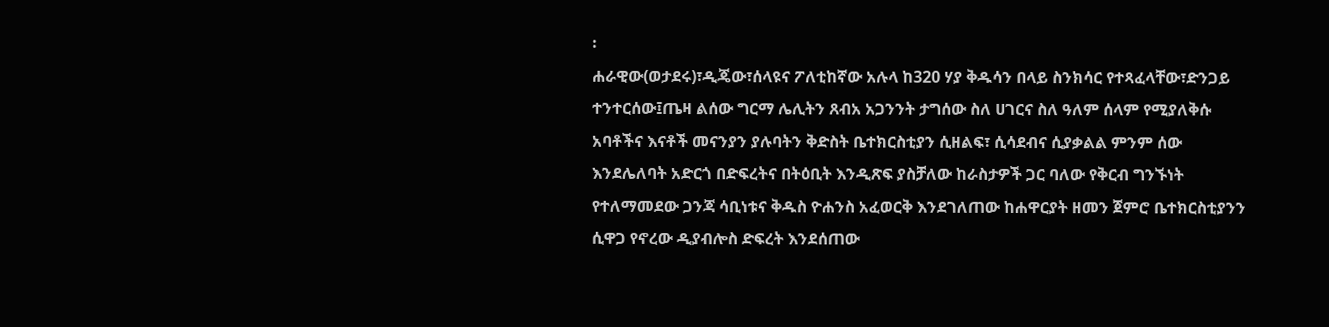፡
ሐራዊው(ወታደሩ)፣ዲጄው፣ሰላዩና ፖለቲከኛው አሉላ ከ320 ሃያ ቅዱሳን በላይ ስንክሳር የተጻፈላቸው፣ድንጋይ ተንተርሰው፤ጤዛ ልሰው ግርማ ሌሊትን ጸብአ አጋንንት ታግሰው ስለ ሀገርና ስለ ዓለም ሰላም የሚያለቅሱ አባቶችና እናቶች መናንያን ያሉባትን ቅድስት ቤተክርስቲያን ሲዘልፍ፣ ሲሳደብና ሲያቃልል ምንም ሰው እንደሌለባት አድርጎ በድፍረትና በትዕቢት እንዲጽፍ ያስቻለው ከራስታዎች ጋር ባለው የቅርብ ግንኙነት የተለማመደው ጋንጃ ሳቢነቱና ቅዱስ ዮሐንስ አፈወርቅ እንደገለጠው ከሐዋርያት ዘመን ጀምሮ ቤተክርስቲያንን ሲዋጋ የኖረው ዲያብሎስ ድፍረት እንደሰጠው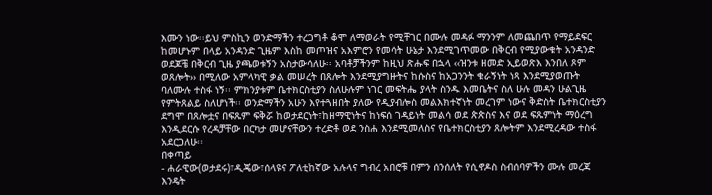እሙን ነው፡፡ይህ ምስኪን ወንድማችን ተረጋግቶ ቆሞ ለማወራት የሚቸገር በሙሉ መዳፉ ማንንም ለመጨበጥ የማይደፍር ከመሆኑም በላይ አንዳንድ ጊዜም እስከ መጦዝና አእምሮን የመሳት ሁኔታ እንደሚገጥመው በቅርብ የሚያውቁት አንዳንድ ወደጆቼ በቅርብ ጊዜ ያጫወቱኝን አስታውሳለሁ፡፡ አባቶቻችንም ከዚህ ጽሑፍ በኋላ ‹‹ዝንቱ ዘመድ ኢይወጽእ እንበለ ጾም ወጸሎት›› በሚለው አምላካዊ ቃል መሠረት በጸሎት እንደሚያግዙትና ከሱስና ከአጋንንት ቁራኝነት ነጻ እንደሚያወጡት ባለሙሉ ተስፋ ነኝ፡፡ ምክንያቱም ቤተክርስቲያን ስለሁሉም ነገር መፍትሔ ያላት ስንዱ እመቤትና ስለ ሁሉ መዳን ሁልጊዜ የምትጸልይ ስለሆነች፡፡ ወንድማችን አሁን እየተጓዘበት ያለው የዲያብሎስ መልእክተኛነት መረገም ነውና ቅድስት ቤተክርስቲያን ደግሞ በጸሎቷና በፍጹም ፍቅሯ ከወታደርነት፣ከዘማዊነትና ከነፍሰ ገዳይነት መልሳ ወደ ጵጵስና እና ወደ ፍጹምነት ማዕረግ እንዲደርሱ የረዳቻቸው በርካታ መሆናቸውን ተረድቶ ወደ ንስሐ እንደሚመለስና የቤተክርስቲያን ጸሎትም እንደሚረዳው ተስፋ አደርጋለሁ፡፡
በቀጣይ
- ሐራዊው(ወታደሩ)፣ዲጄው፣ሰላዩና ፖለቲከኛው አሉላና ግብረ አበሮቹ በምን ሰንሰለት የሲኖዶስ ስብሰባዎችን ሙሉ መረጃ እንዴት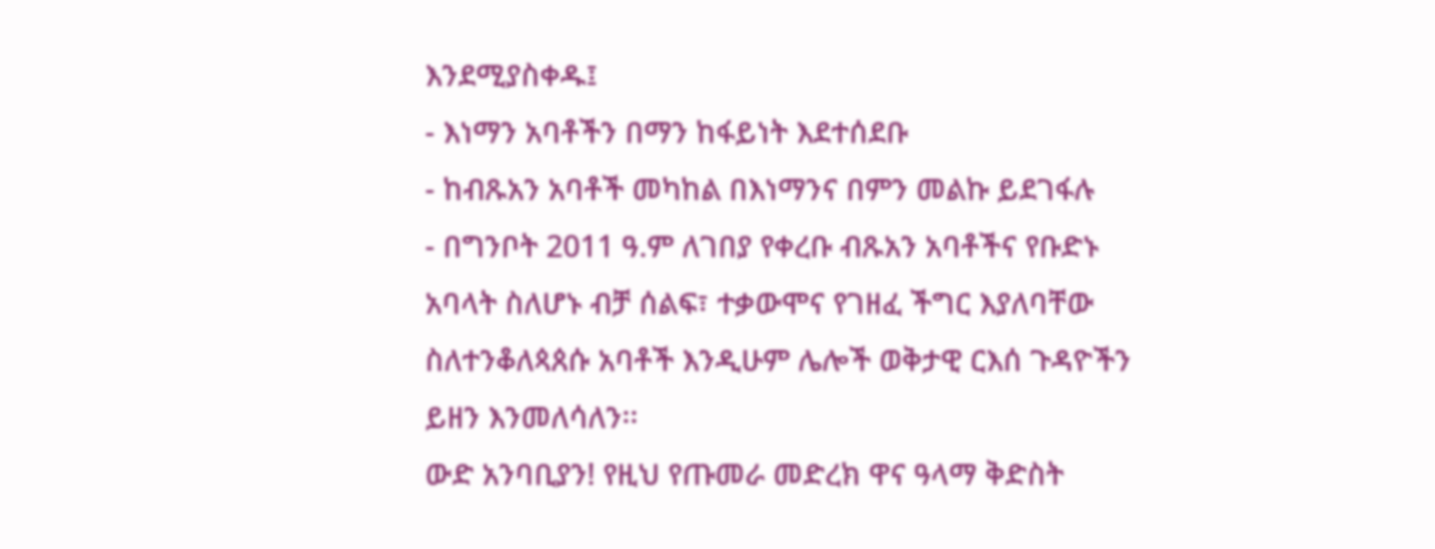እንደሚያስቀዱ፤
- እነማን አባቶችን በማን ከፋይነት እደተሰደቡ
- ከብጹአን አባቶች መካከል በእነማንና በምን መልኩ ይደገፋሉ
- በግንቦት 2011 ዓ.ም ለገበያ የቀረቡ ብጹአን አባቶችና የቡድኑ አባላት ስለሆኑ ብቻ ሰልፍ፣ ተቃውሞና የገዘፈ ችግር እያለባቸው ስለተንቆለጳጰሱ አባቶች እንዲሁም ሌሎች ወቅታዊ ርእሰ ጉዳዮችን ይዘን እንመለሳለን፡፡
ውድ አንባቢያን! የዚህ የጡመራ መድረክ ዋና ዓላማ ቅድስት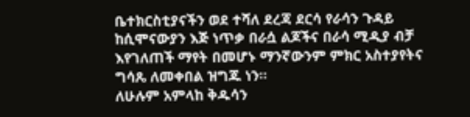ቤተክርስቲያናችን ወደ ተሻለ ደረጃ ደርሳ የራሳን ጉዳይ ከሲሞናውያን እጅ ነጥቃ በራሷ ልጆችና በራሳ ሚዲያ ብቻ እየገለጠች ማየት በመሆኑ ማንኛውንም ምክር አስተያየትና ግሳጼ ለመቀበል ዝግጁ ነን፡፡
ለሁሉም አምላከ ቅዱሳን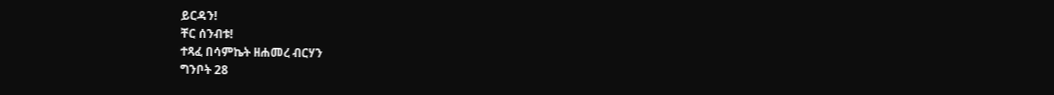ይርዳን!
ቸር ሰንብቱ!
ተጻፈ በሳምኬት ዘሐመረ ብርሃን
ግንቦት 28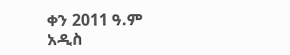ቀን 2011 ዓ.ም
አዲስ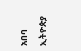አበባ ኢትዮጵያ